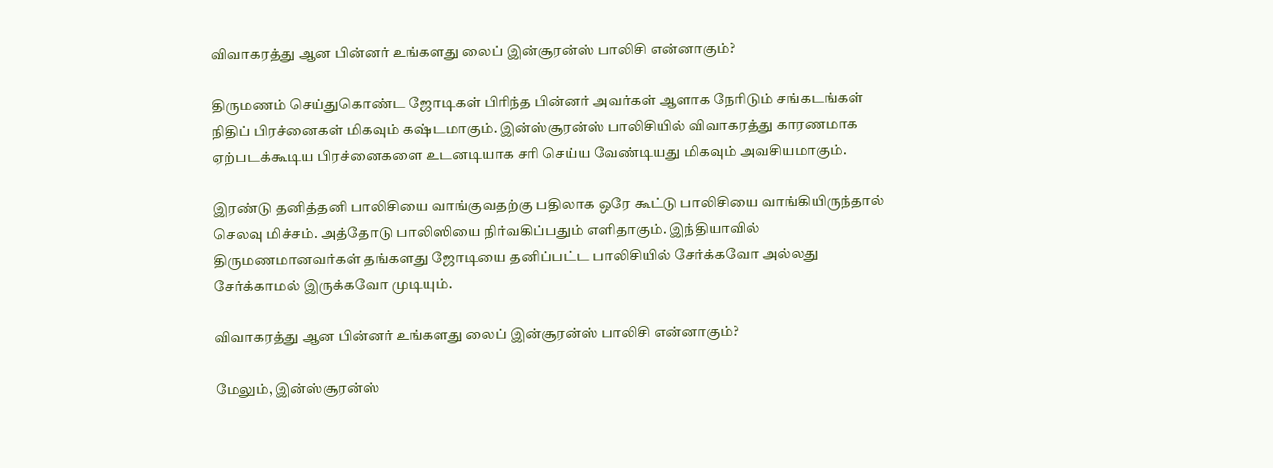விவாகரத்து ஆன பின்னர் உங்களது லைப் இன்சூரன்ஸ் பாலிசி என்னாகும்?

திருமணம் செய்துகொண்ட ஜோடிகள் பிரிந்த பின்னர் அவர்கள் ஆளாக நேரிடும் சங்கடங்கள் நிதிப் பிரச்னைகள் மிகவும் கஷ்டமாகும். இன்ஸ்சூரன்ஸ் பாலிசியில் விவாகரத்து காரணமாக ஏற்படக்கூடிய பிரச்னைகளை உடனடியாக சரி செய்ய வேண்டியது மிகவும் அவசியமாகும்.

இரண்டு தனித்தனி பாலிசியை வாங்குவதற்கு பதிலாக ஒரே கூட்டு பாலிசியை வாங்கியிருந்தால் செலவு மிச்சம். அத்தோடு பாலிஸியை நிர்வகிப்பதும் எளிதாகும். இந்தியாவில் திருமணமானவர்கள் தங்களது ஜோடியை தனிப்பட்ட பாலிசியில் சேர்க்கவோ அல்லது சேர்க்காமல் இருக்கவோ முடியும்.

விவாகரத்து ஆன பின்னர் உங்களது லைப் இன்சூரன்ஸ் பாலிசி என்னாகும்?

மேலும், இன்ஸ்சூரன்ஸ்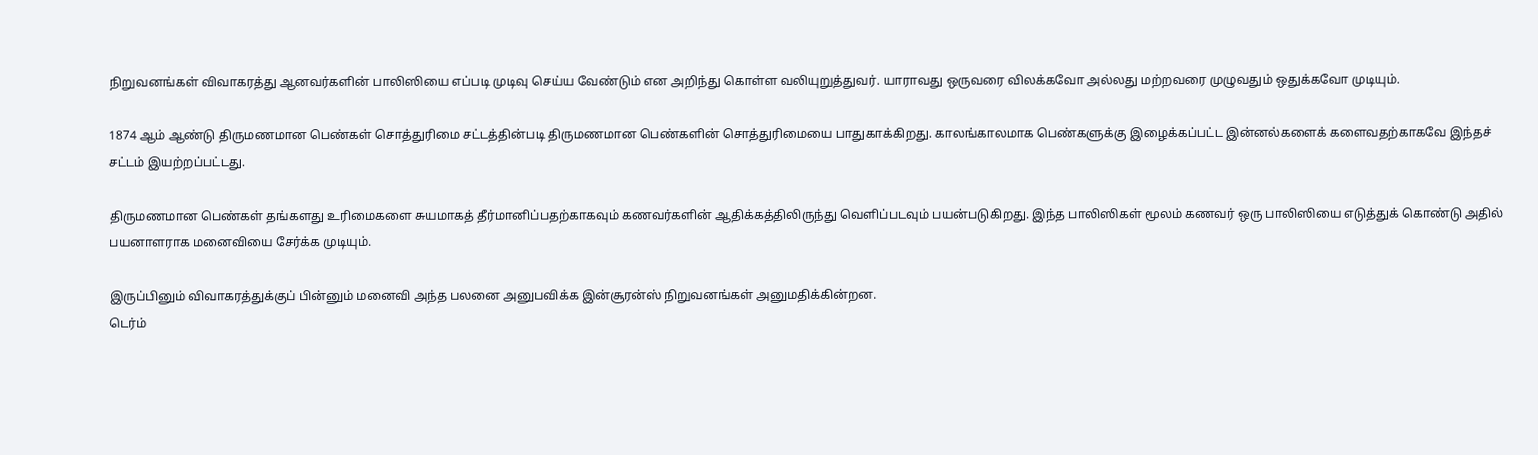நிறுவனங்கள் விவாகரத்து ஆனவர்களின் பாலிஸியை எப்படி முடிவு செய்ய வேண்டும் என அறிந்து கொள்ள வலியுறுத்துவர். யாராவது ஒருவரை விலக்கவோ அல்லது மற்றவரை முழுவதும் ஒதுக்கவோ முடியும்.

1874 ஆம் ஆண்டு திருமணமான பெண்கள் சொத்துரிமை சட்டத்தின்படி திருமணமான பெண்களின் சொத்துரிமையை பாதுகாக்கிறது. காலங்காலமாக பெண்களுக்கு இழைக்கப்பட்ட இன்னல்களைக் களைவதற்காகவே இந்தச் சட்டம் இயற்றப்பட்டது.

திருமணமான பெண்கள் தங்களது உரிமைகளை சுயமாகத் தீர்மானிப்பதற்காகவும் கணவர்களின் ஆதிக்கத்திலிருந்து வெளிப்படவும் பயன்படுகிறது. இந்த பாலிஸிகள் மூலம் கணவர் ஒரு பாலிஸியை எடுத்துக் கொண்டு அதில் பயனாளராக மனைவியை சேர்க்க முடியும்.

இருப்பினும் விவாகரத்துக்குப் பின்னும் மனைவி அந்த பலனை அனுபவிக்க இன்சூரன்ஸ் நிறுவனங்கள் அனுமதிக்கின்றன.
டெர்ம்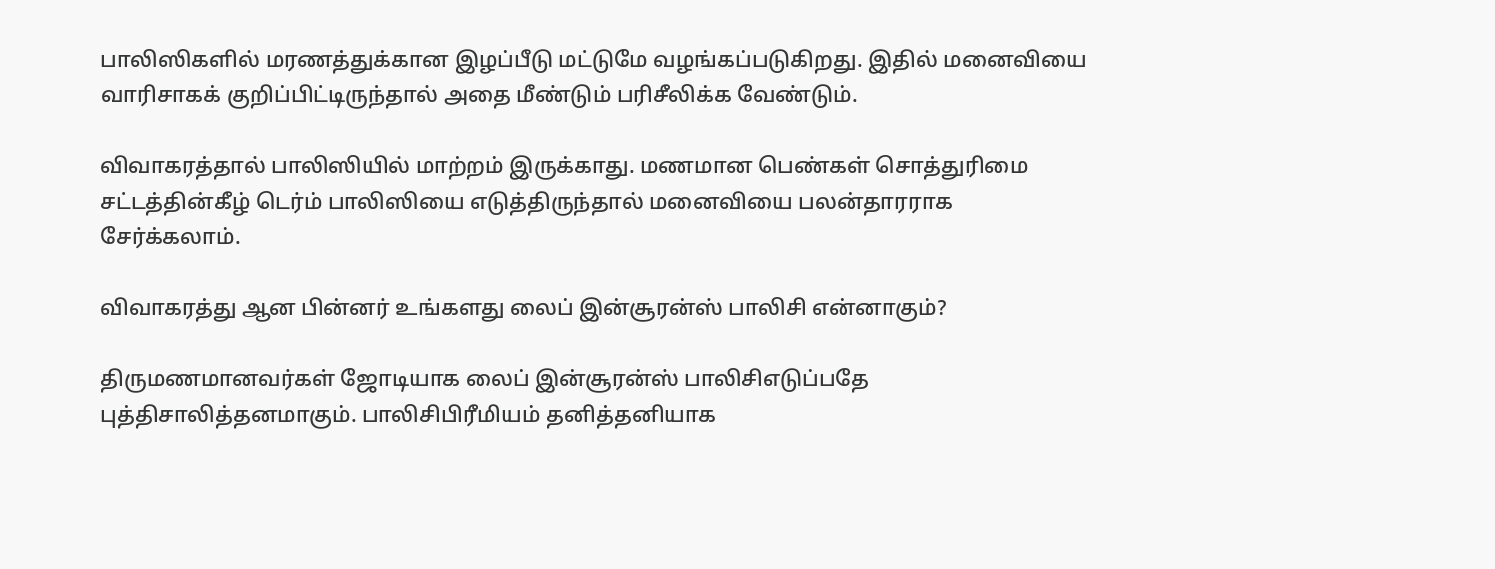பாலிஸிகளில் மரணத்துக்கான இழப்பீடு மட்டுமே வழங்கப்படுகிறது. இதில் மனைவியை வாரிசாகக் குறிப்பிட்டிருந்தால் அதை மீண்டும் பரிசீலிக்க வேண்டும்.

விவாகரத்தால் பாலிஸியில் மாற்றம் இருக்காது. மணமான பெண்கள் சொத்துரிமை சட்டத்தின்கீழ் டெர்ம் பாலிஸியை எடுத்திருந்தால் மனைவியை பலன்தாரராக சேர்க்கலாம்.

விவாகரத்து ஆன பின்னர் உங்களது லைப் இன்சூரன்ஸ் பாலிசி என்னாகும்?

திருமணமானவர்கள் ஜோடியாக லைப் இன்சூரன்ஸ் பாலிசிஎடுப்பதே புத்திசாலித்தனமாகும். பாலிசிபிரீமியம் தனித்தனியாக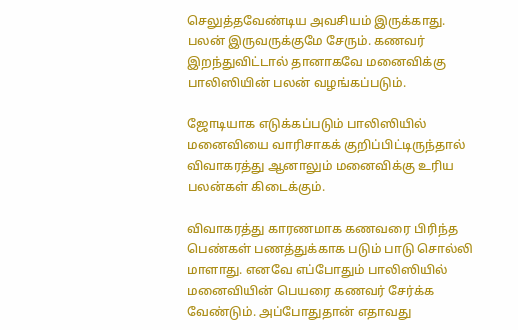செலுத்தவேண்டிய அவசியம் இருக்காது. பலன் இருவருக்குமே சேரும். கணவர் இறந்துவிட்டால் தானாகவே மனைவிக்கு பாலிஸியின் பலன் வழங்கப்படும்.

ஜோடியாக எடுக்கப்படும் பாலிஸியில் மனைவியை வாரிசாகக் குறிப்பிட்டிருந்தால் விவாகரத்து ஆனாலும் மனைவிக்கு உரிய பலன்கள் கிடைக்கும்.

விவாகரத்து காரணமாக கணவரை பிரிந்த பெண்கள் பணத்துக்காக படும் பாடு சொல்லி மாளாது. எனவே எப்போதும் பாலிஸியில் மனைவியின் பெயரை கணவர் சேர்க்க வேண்டும். அப்போதுதான் எதாவது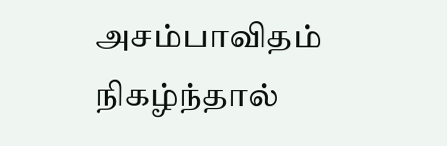அசம்பாவிதம் நிகழ்ந்தால்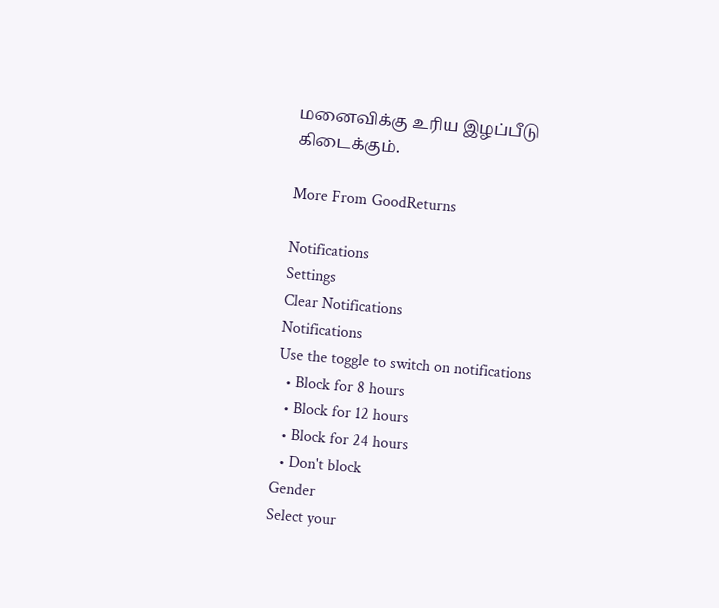மனைவிக்கு உரிய இழப்பீடு கிடைக்கும்.

More From GoodReturns

Notifications
Settings
Clear Notifications
Notifications
Use the toggle to switch on notifications
  • Block for 8 hours
  • Block for 12 hours
  • Block for 24 hours
  • Don't block
Gender
Select your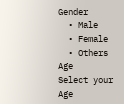Gender
  • Male
  • Female
  • Others
Age
Select your Age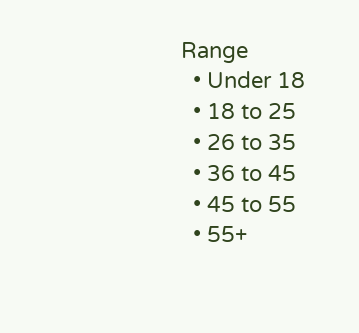Range
  • Under 18
  • 18 to 25
  • 26 to 35
  • 36 to 45
  • 45 to 55
  • 55+